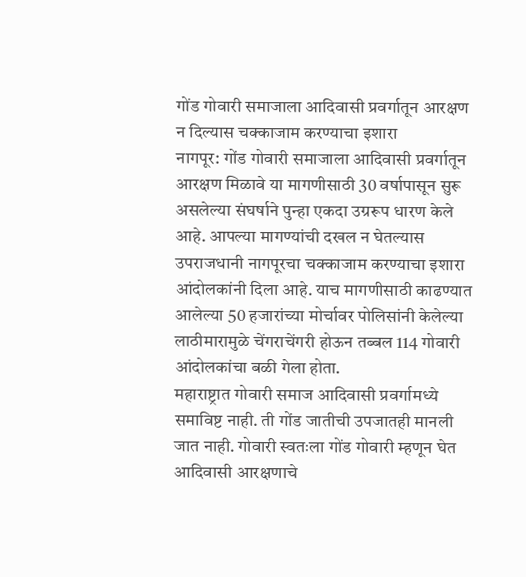गोंड गोवारी समाजाला आदिवासी प्रवर्गातून आरक्षण न दिल्यास चक्काजाम करण्याचा इशारा
नागपूर: गोंड गोवारी समाजाला आदिवासी प्रवर्गातून आरक्षण मिळावे या मागणीसाठी 30 वर्षापासून सुरू असलेल्या संघर्षाने पुन्हा एकदा उग्ररूप धारण केले आहे. आपल्या मागण्यांची दखल न घेतल्यास उपराजधानी नागपूरचा चक्काजाम करण्याचा इशारा आंदोलकांनी दिला आहे. याच मागणीसाठी काढण्यात आलेल्या 50 हजारांच्या मोर्चावर पोलिसांनी केलेल्या लाठीमारामुळे चेंगराचेंगरी होऊन तब्बल 114 गोवारी आंदोलकांचा बळी गेला होता.
महाराष्ट्रात गोवारी समाज आदिवासी प्रवर्गामध्ये समाविष्ट नाही. ती गोंड जातीची उपजातही मानली जात नाही. गोवारी स्वतःला गोंड गोवारी म्हणून घेत आदिवासी आरक्षणाचे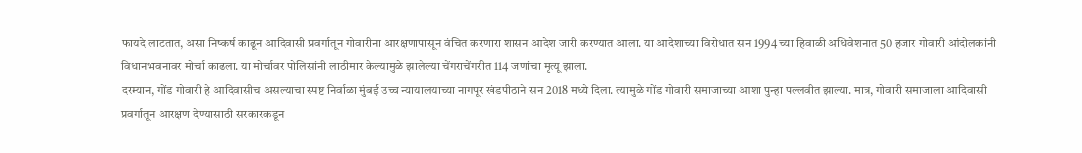फायदे लाटतात, असा निष्कर्ष काढून आदिवासी प्रवर्गातून गोवारीना आरक्षणापासून वंचित करणारा शासन आदेश जारी करण्यात आला. या आदेशाच्या विरोधात सन 1994 च्या हिवाळी अधिवेशनात 50 हजार गोवारी आंदोलकांनी विधानभवनावर मोर्चा काढला. या मोर्चावर पोलिसांनी लाठीमार केल्यामुळे झालेल्या चेंगराचेंगरीत 114 जणांचा मृत्यू झाला.
दरम्यान, गोंड गोवारी हे आदिवासीच असल्याचा स्पष्ट निर्वाळा मुंबई उच्च न्यायालयाच्या नागपूर खंडपीठाने सन 2018 मध्ये दिला. त्यामुळे गोंड गोवारी समाजाच्या आशा पुन्हा पल्लवीत झाल्या. मात्र, गोवारी समाजाला आदिवासी प्रवर्गातून आरक्षण देण्यासाठी सरकारकडून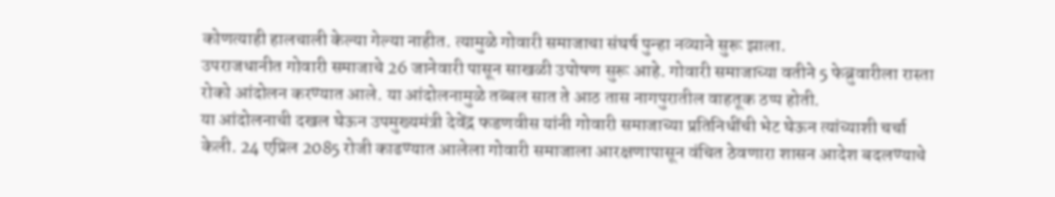कोणत्याही हालचाली केल्या गेल्या नाहीत. त्यामुळे गोवारी समाजाचा संघर्ष पुन्हा नव्याने सुरू झाला.
उपराजधानीत गोवारी समाजाचे 26 जानेवारी पासून साखळी उपोषण सुरू आहे. गोवारी समाजाच्या वतीने 5 फेब्रुवारीला रास्ता रोको आंदोलन करण्यात आले. या आंदोलनामुळे तब्बल सात ते आठ तास नागपुरातील वाहतूक ठप्प होती.
या आंदोलनाची दखल घेऊन उपमुख्यमंत्री देवेंद्र फडणवीस यांनी गोवारी समाजाच्या प्रतिनिधींची भेट घेऊन त्यांच्याशी चर्चा केली. 24 एप्रिल 2085 रोजी काढण्यात आलेला गोवारी समाजाला आरक्षणापासून वंचित ठेवणारा शासन आदेश बदलण्याचे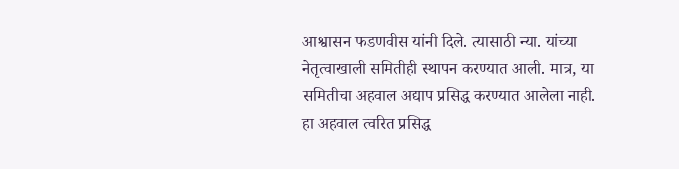आश्वासन फडणवीस यांनी दिले. त्यासाठी न्या. यांच्या नेतृत्वाखाली समितीही स्थापन करण्यात आली. मात्र, या समितीचा अहवाल अद्याप प्रसिद्ध करण्यात आलेला नाही. हा अहवाल त्वरित प्रसिद्ध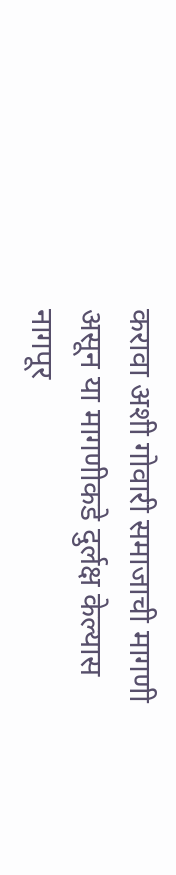करावा अशी गोवारी समाजाची मागणी असून या मागणीकडे दुर्लक्ष केल्यास नागपूर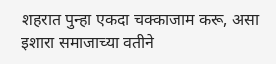शहरात पुन्हा एकदा चक्काजाम करू, असा इशारा समाजाच्या वतीने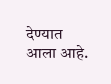देण्यात आला आहे.